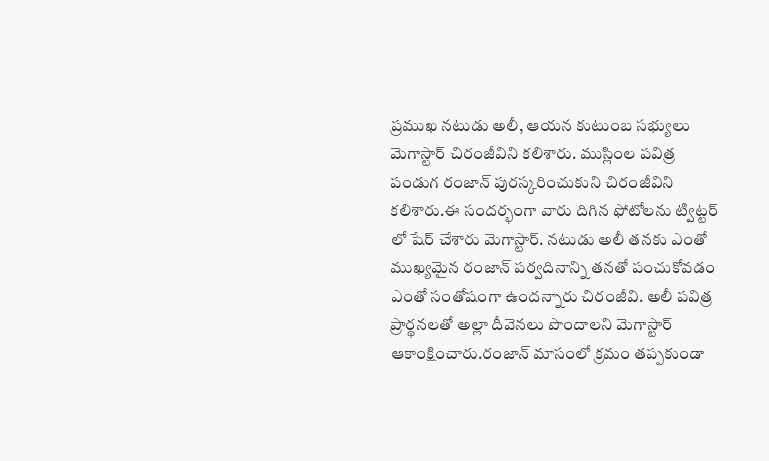ప్రముఖ నటుడు అలీ, ఆయన కుటుంబ సభ్యులు మెగాస్టార్ చిరంజీవిని కలిశారు. ముస్లింల పవిత్ర పండుగ రంజాన్ పురస్కరించుకుని చిరంజీవిని కలిశారు.ఈ సందర్భంగా వారు దిగిన ఫోటోలను ట్విట్టర్ లో షేర్ చేశారు మెగాస్టార్. నటుడు అలీ తనకు ఎంతో ముఖ్యమైన రంజాన్ పర్వదినాన్ని తనతో పంచుకోవడం ఎంతో సంతోషంగా ఉందన్నారు చిరంజీవి. అలీ పవిత్ర ప్రార్థనలతో అల్లా దీవెనలు పొందాలని మెగాస్టార్ ఆకాంక్షించారు.రంజాన్ మాసంలో క్రమం తప్పకుండా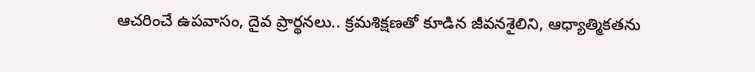ఆచరించే ఉపవాసం, దైవ ప్రార్థనలు.. క్రమశిక్షణతో కూడిన జీవనశైలిని, ఆధ్యాత్మికతను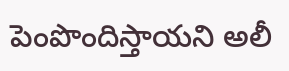పెంపొందిస్తాయని అలీ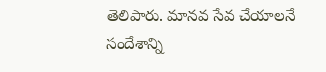తెలిపారు. మానవ సేవ చేయాలనే సందేశాన్ని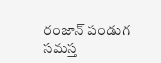రంజాన్ పండుగ సమస్త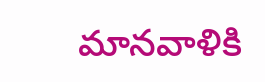మానవాళికి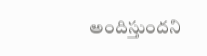అందిస్తుందని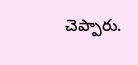చెప్పారు.